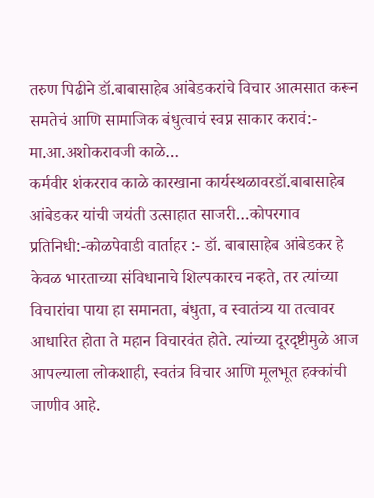तरुण पिढीने डॉ.बाबासाहेब आंबेडकरांचे विचार आत्मसात करून समतेचं आणि सामाजिक बंधुत्वाचं स्वप्न साकार करावं:- मा.आ.अशोकरावजी काळे…
कर्मवीर शंकरराव काळे कारखाना कार्यस्थळावरडॉ.बाबासाहेब आंबेडकर यांची जयंती उत्साहात साजरी…कोपरगाव प्रतिनिधी:-कोळपेवाडी वार्ताहर :- डॉ. बाबासाहेब आंबेडकर हे केवळ भारताच्या संविधानाचे शिल्पकारच नव्हते, तर त्यांच्या विचारांचा पाया हा समानता, बंधुता, व स्वातंत्र्य या तत्वावर आधारित होता ते महान विचारवंत होते. त्यांच्या दूरदृष्टीमुळे आज आपल्याला लोकशाही, स्वतंत्र विचार आणि मूलभूत हक्कांची जाणीव आहे.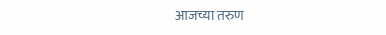आजच्या तरुण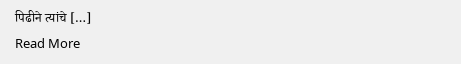पिढीने त्यांचे […]
Read More